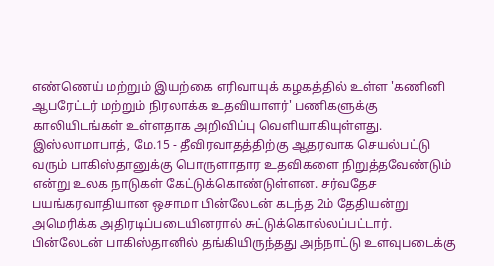எண்ணெய் மற்றும் இயற்கை எரிவாயுக் கழகத்தில் உள்ள 'கணினி ஆபரேட்டர் மற்றும் நிரலாக்க உதவியாளர்' பணிகளுக்கு காலியிடங்கள் உள்ளதாக அறிவிப்பு வெளியாகியுள்ளது.
இஸ்லாமாபாத், மே.15 - தீவிரவாதத்திற்கு ஆதரவாக செயல்பட்டு வரும் பாகிஸ்தானுக்கு பொருளாதார உதவிகளை நிறுத்தவேண்டும் என்று உலக நாடுகள் கேட்டுக்கொண்டுள்ளன. சர்வதேச பயங்கரவாதியான ஒசாமா பின்லேடன் கடந்த 2ம் தேதியன்று அமெரிக்க அதிரடிப்படையினரால் சுட்டுக்கொல்லப்பட்டார். பின்லேடன் பாகிஸ்தானில் தங்கியிருந்தது அந்நாட்டு உளவுபடைக்கு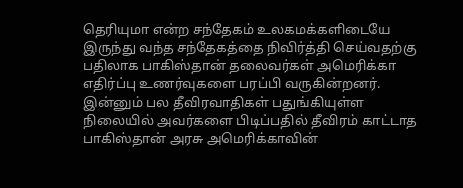தெரியுமா என்ற சந்தேகம் உலகமக்களிடையே இருந்து வந்த சந்தேகத்தை நிவிர்த்தி செய்வதற்கு பதிலாக பாகிஸ்தான் தலைவர்கள் அமெரிக்கா எதிர்ப்பு உணர்வுகளை பரப்பி வருகின்றனர். இன்னும் பல தீவிரவாதிகள் பதுங்கியுள்ள நிலையில் அவர்களை பிடிப்பதில் தீவிரம் காட்டாத பாகிஸ்தான் அரசு அமெரிக்காவின்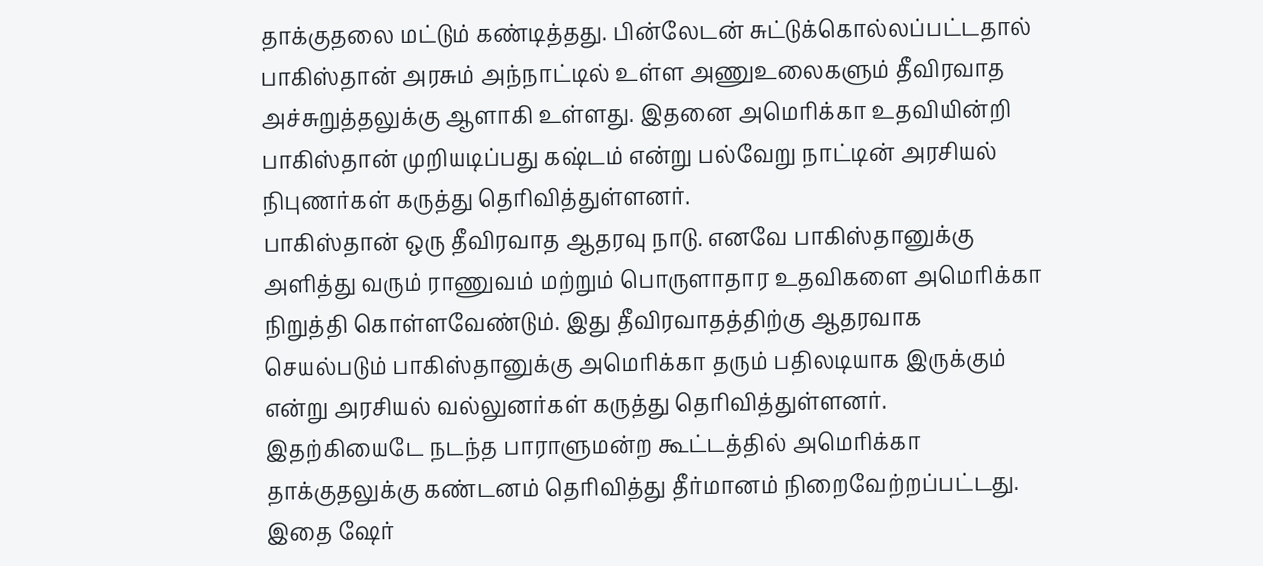தாக்குதலை மட்டும் கண்டித்தது. பின்லேடன் சுட்டுக்கொல்லப்பட்டதால் பாகிஸ்தான் அரசும் அந்நாட்டில் உள்ள அணுஉலைகளும் தீவிரவாத அச்சுறுத்தலுக்கு ஆளாகி உள்ளது. இதனை அமெரிக்கா உதவியின்றி பாகிஸ்தான் முறியடிப்பது கஷ்டம் என்று பல்வேறு நாட்டின் அரசியல் நிபுணர்கள் கருத்து தெரிவித்துள்ளனர்.
பாகிஸ்தான் ஒரு தீவிரவாத ஆதரவு நாடு. எனவே பாகிஸ்தானுக்கு அளித்து வரும் ராணுவம் மற்றும் பொருளாதார உதவிகளை அமெரிக்கா நிறுத்தி கொள்ளவேண்டும். இது தீவிரவாதத்திற்கு ஆதரவாக செயல்படும் பாகிஸ்தானுக்கு அமெரிக்கா தரும் பதிலடியாக இருக்கும் என்று அரசியல் வல்லுனர்கள் கருத்து தெரிவித்துள்ளனர். இதற்கியைடே நடந்த பாராளுமன்ற கூட்டத்தில் அமெரிக்கா தாக்குதலுக்கு கண்டனம் தெரிவித்து தீர்மானம் நிறைவேற்றப்பட்டது.
இதை ஷேர்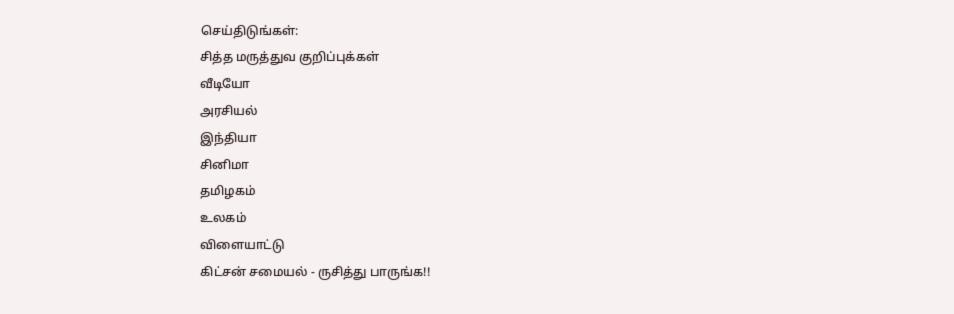செய்திடுங்கள்:
சித்த மருத்துவ குறிப்புக்கள்
வீடியோ
அரசியல்
இந்தியா
சினிமா
தமிழகம்
உலகம்
விளையாட்டு
கிட்சன் சமையல் - ருசித்து பாருங்க!!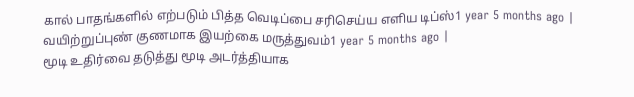கால் பாதங்களில் எற்படும் பித்த வெடிப்பை சரிசெய்ய எளிய டிப்ஸ்1 year 5 months ago |
வயிற்றுப்புண் குணமாக இயற்கை மருத்துவம்1 year 5 months ago |
மூடி உதிர்வை தடுத்து மூடி அடர்த்தியாக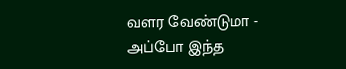வளர வேண்டுமா - அப்போ இந்த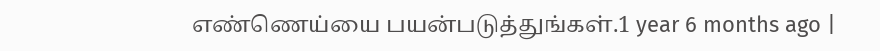எண்ணெய்யை பயன்படுத்துங்கள்.1 year 6 months ago |